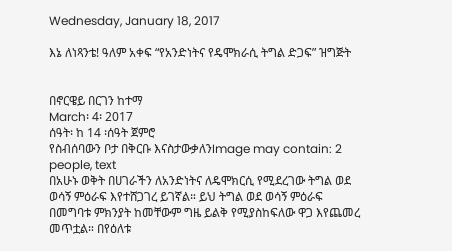Wednesday, January 18, 2017

እኔ ለነጻንቴ! ዓለም አቀፍ “የአንድነትና የዴሞክራሲ ትግል ድጋፍ” ዝግጅት


በኖርዌይ በርገን ከተማ
March፡ 4፡ 2017
ሰዓት፡ ከ 14 ፡ሰዓት ጀምሮ
የስብሰባውን ቦታ በቅርቡ እናስታውቃለንImage may contain: 2 people, text
በአሁኑ ወቅት በሀገራችን ለአንድነትና ለዴሞክርሲ የሚደረገው ትግል ወደ ወሳኝ ምዕራፍ እየተሸጋገረ ይገኛል። ይህ ትግል ወደ ወሳኝ ምዕራፍ በመግባቱ ምክንያት ከመቸውም ግዜ ይልቅ የሚያስከፍለው ዋጋ እየጨመረ መጥቷል። በየዕለቱ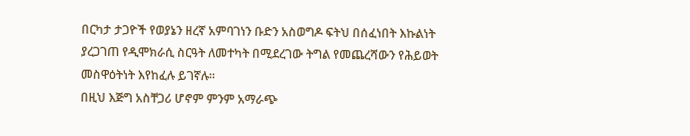በርካታ ታጋዮች የወያኔን ዘረኛ አምባገነን ቡድን አስወግዶ ፍትህ በሰፈነበት እኩልነት ያረጋገጠ የዲሞክራሲ ስርዓት ለመተካት በሚደረገው ትግል የመጨረሻውን የሕይወት መስዋዕትነት እየከፈሉ ይገኛሉ።
በዚህ እጅግ አስቸጋሪ ሆኖም ምንም አማራጭ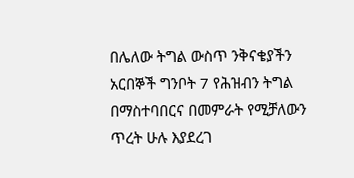በሌለው ትግል ውስጥ ንቅናቄያችን አርበኞች ግንቦት 7 የሕዝብን ትግል በማስተባበርና በመምራት የሚቻለውን ጥረት ሁሉ እያደረገ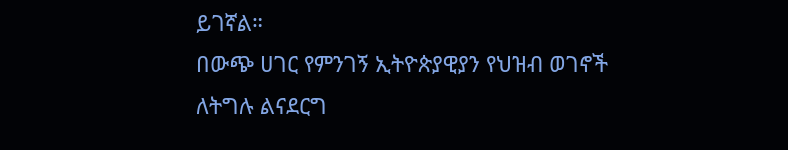ይገኛል።
በውጭ ሀገር የምንገኝ ኢትዮጵያዊያን የህዝብ ወገኖች ለትግሉ ልናደርግ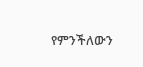የምንችለውን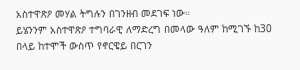አስተዋጽዖ መሃል ትግሉን በገንዘብ መደገፍ ነው።
ይሄንንም አስተዋጽዖ ተግባራዊ ለማድረግ በመላው ዓለም ከሚገኙ ከ30 በላይ ከተሞች ውስጥ የኖርዌይ በርገን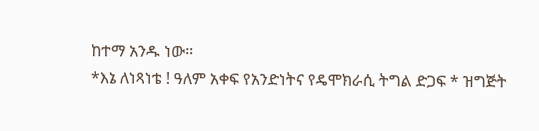ከተማ አንዱ ነው።
*እኔ ለነጻነቴ ! ዓለም አቀፍ የአንድነትና የዴሞክራሲ ትግል ድጋፍ * ዝግጅት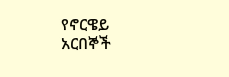የኖርዌይ አርበኞች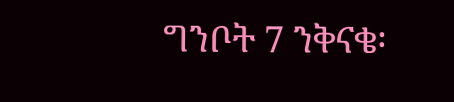ግንቦት 7 ንቅናቄ፡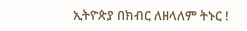ኢትዮጵያ በክብር ለዘላለም ትኑር !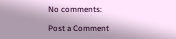No comments:

Post a Comment